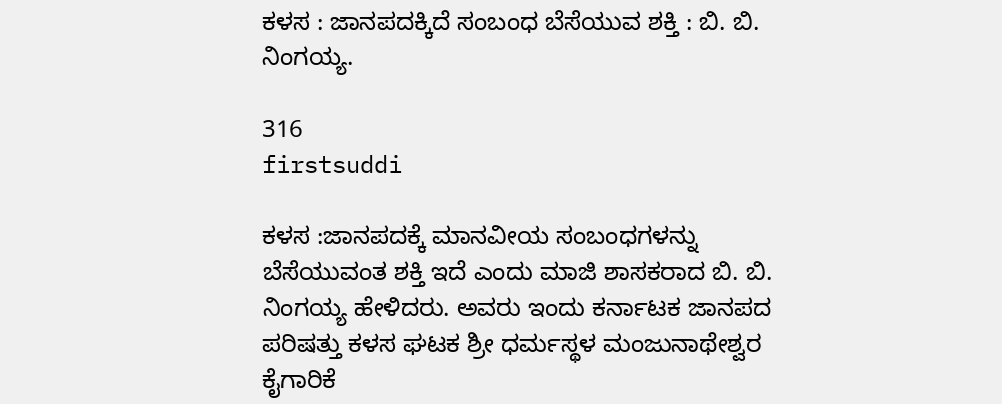ಕಳಸ : ಜಾನಪದಕ್ಕಿದೆ ಸಂಬಂಧ ಬೆಸೆಯುವ ಶಕ್ತಿ : ಬಿ. ಬಿ. ನಿಂಗಯ್ಯ.

316
firstsuddi

ಕಳಸ :ಜಾನಪದಕ್ಕೆ ಮಾನವೀಯ ಸಂಬಂಧಗಳನ್ನು ಬೆಸೆಯುವಂತ ಶಕ್ತಿ ಇದೆ ಎಂದು ಮಾಜಿ ಶಾಸಕರಾದ ಬಿ. ಬಿ. ನಿಂಗಯ್ಯ ಹೇಳಿದರು. ಅವರು ಇಂದು ಕರ್ನಾಟಕ ಜಾನಪದ ಪರಿಷತ್ತು ಕಳಸ ಘಟಕ ಶ್ರೀ ಧರ್ಮಸ್ಥಳ ಮಂಜುನಾಥೇಶ್ವರ ಕೈಗಾರಿಕೆ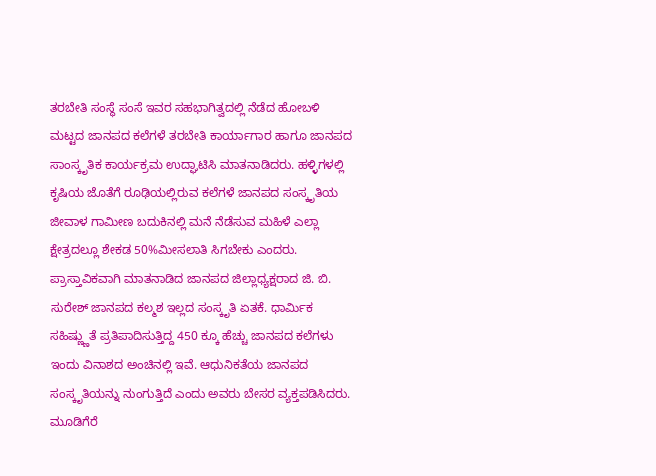ತರಬೇತಿ ಸಂಸ್ಥೆ ಸಂಸೆ ಇವರ ಸಹಭಾಗಿತ್ವದಲ್ಲಿ ನೆಡೆದ ಹೋಬಳಿ ಮಟ್ಟದ ಜಾನಪದ ಕಲೆಗಳೆ ತರಬೇತಿ ಕಾರ್ಯಾಗಾರ ಹಾಗೂ ಜಾನಪದ ಸಾಂಸ್ಕೃತಿಕ ಕಾರ್ಯಕ್ರಮ ಉದ್ಘಾಟಿಸಿ ಮಾತನಾಡಿದರು. ಹಳ್ಳಿಗಳಲ್ಲಿ ಕೃಷಿಯ ಜೊತೆಗೆ ರೂಢಿಯಲ್ಲಿರುವ ಕಲೆಗಳೆ ಜಾನಪದ ಸಂಸ್ಕೃತಿಯ ಜೀವಾಳ ಗಾಮೀಣ ಬದುಕಿನಲ್ಲಿ ಮನೆ ನೆಡೆಸುವ ಮಹಿಳೆ ಎಲ್ಲಾ ಕ್ಷೇತ್ರದಲ್ಲೂ ಶೇಕಡ 50%ಮೀಸಲಾತಿ ಸಿಗಬೇಕು ಎಂದರು. ಪ್ರಾಸ್ತಾವಿಕವಾಗಿ ಮಾತನಾಡಿದ ಜಾನಪದ ಜಿಲ್ಲಾಧ್ಯಕ್ಷರಾದ ಜಿ. ಬಿ. ಸುರೇಶ್ ಜಾನಪದ ಕಲ್ಮಶ ಇಲ್ಲದ ಸಂಸ್ಕೃತಿ ಏತಕೆ. ಧಾರ್ಮಿಕ ಸಹಿಷ್ಣ್ಣುತೆ ಪ್ರತಿಪಾದಿಸುತ್ತಿದ್ದ 450 ಕ್ಕೂ ಹೆಚ್ಚು ಜಾನಪದ ಕಲೆಗಳು ಇಂದು ವಿನಾಶದ ಅಂಚಿನಲ್ಲಿ ಇವೆ. ಆಧುನಿಕತೆಯ ಜಾನಪದ ಸಂಸ್ಕೃತಿಯನ್ನು ನುಂಗುತ್ತಿದೆ ಎಂದು ಅವರು ಬೇಸರ ವ್ಯಕ್ತಪಡಿಸಿದರು. ಮೂಡಿಗೆರೆ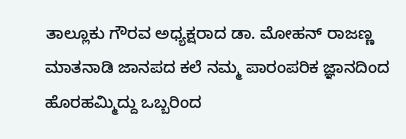ತಾಲ್ಲೂಕು ಗೌರವ ಅಧ್ಯಕ್ಷರಾದ ಡಾ. ಮೋಹನ್ ರಾಜಣ್ಣ ಮಾತನಾಡಿ ಜಾನಪದ ಕಲೆ ನಮ್ಮ ಪಾರಂಪರಿಕ ಜ್ಞಾನದಿಂದ ಹೊರಹಮ್ಮಿದ್ದು ಒಬ್ಬರಿಂದ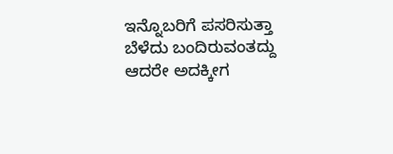ಇನ್ನೊಬರಿಗೆ ಪಸರಿಸುತ್ತಾ ಬೆಳೆದು ಬಂದಿರುವಂತದ್ದು ಆದರೇ ಅದಕ್ಕೀಗ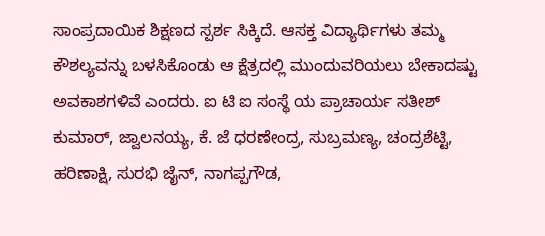ಸಾಂಪ್ರದಾಯಿಕ ಶಿಕ್ಷಣದ ಸ್ಪರ್ಶ ಸಿಕ್ಕಿದೆ. ಆಸಕ್ತ ವಿದ್ಯಾರ್ಥಿಗಳು ತಮ್ಮ ಕೌಶಲ್ಯವನ್ನು ಬಳಸಿಕೊಂಡು ಆ ಕ್ಷೆತ್ರದಲ್ಲಿ ಮುಂದುವರಿಯಲು ಬೇಕಾದಷ್ಟು ಅವಕಾಶಗಳಿವೆ ಎಂದರು. ಐ ಟಿ ಐ ಸಂಸ್ಥೆ ಯ ಪ್ರಾಚಾರ್ಯ ಸತೀಶ್ ಕುಮಾರ್, ಜ್ವಾಲನಯ್ಯ, ಕೆ. ಜೆ ಧರಣೇಂದ್ರ, ಸುಬ್ರಮಣ್ಯ, ಚಂದ್ರಶೆಟ್ಟಿ, ಹರಿಣಾಕ್ಷಿ, ಸುರಭಿ ಜೈನ್, ನಾಗಪ್ಪಗೌಡ,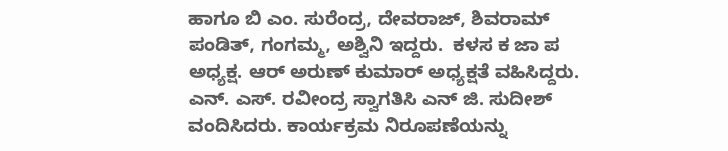ಹಾಗೂ ಬಿ ಎಂ. ಸುರೆಂದ್ರ, ದೇವರಾಜ್, ಶಿವರಾಮ್ ಪಂಡಿತ್, ಗಂಗಮ್ಮ, ಅಶ್ವಿನಿ ಇದ್ದರು.  ಕಳಸ ಕ ಜಾ ಪ ಅಧ್ಯಕ್ಷ. ಆರ್ ಅರುಣ್ ಕುಮಾರ್ ಅಧ್ಯಕ್ಷತೆ ವಹಿಸಿದ್ದರು. ಎನ್. ಎಸ್. ರವೀಂದ್ರ ಸ್ವಾಗತಿಸಿ ಎನ್ ಜಿ. ಸುದೀಶ್ ವಂದಿಸಿದರು. ಕಾರ್ಯಕ್ರಮ ನಿರೂಪಣೆಯನ್ನು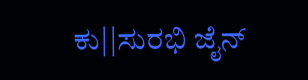ಕು||ಸುರಭಿ ಜೈನ್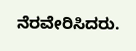ನೆರವೇರಿಸಿದರು.